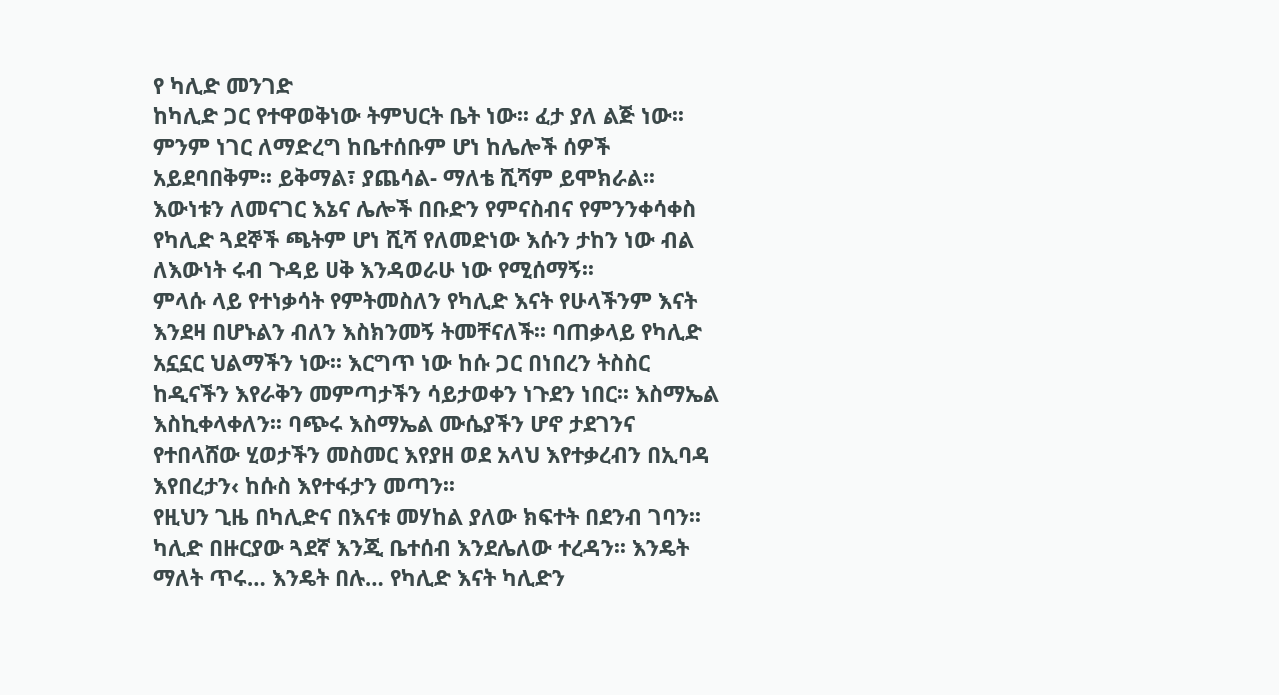የ ካሊድ መንገድ
ከካሊድ ጋር የተዋወቅነው ትምህርት ቤት ነው፡፡ ፈታ ያለ ልጅ ነው፡፡ ምንም ነገር ለማድረግ ከቤተሰቡም ሆነ ከሌሎች ሰዎች አይደባበቅም፡፡ ይቅማል፣ ያጨሳል- ማለቴ ሺሻም ይሞክራል፡፡ እውነቱን ለመናገር እኔና ሌሎች በቡድን የምናስብና የምንንቀሳቀስ የካሊድ ጓደኞች ጫትም ሆነ ሺሻ የለመድነው እሱን ታከን ነው ብል ለእውነት ሩብ ጉዳይ ሀቅ እንዳወራሁ ነው የሚሰማኝ፡፡
ምላሱ ላይ የተነቃሳት የምትመስለን የካሊድ እናት የሁላችንም እናት እንደዛ በሆኑልን ብለን እስክንመኝ ትመቸናለች፡፡ ባጠቃላይ የካሊድ አኗኗር ህልማችን ነው፡፡ እርግጥ ነው ከሱ ጋር በነበረን ትስስር ከዲናችን እየራቅን መምጣታችን ሳይታወቀን ነጉደን ነበር፡፡ እስማኤል እስኪቀላቀለን፡፡ ባጭሩ እስማኤል ሙሴያችን ሆኖ ታደገንና የተበላሸው ሂወታችን መስመር እየያዘ ወደ አላህ እየተቃረብን በኢባዳ እየበረታን‹ ከሱስ እየተፋታን መጣን፡፡
የዚህን ጊዜ በካሊድና በእናቱ መሃከል ያለው ክፍተት በደንብ ገባን፡፡ ካሊድ በዙርያው ጓደኛ እንጂ ቤተሰብ እንደሌለው ተረዳን፡፡ እንዴት ማለት ጥሩ… እንዴት በሉ… የካሊድ እናት ካሊድን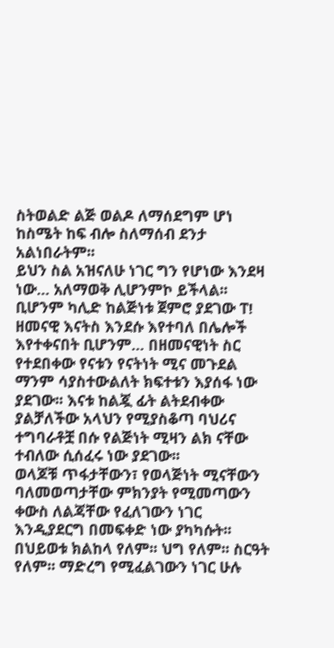ስትወልድ ልጅ ወልዶ ለማሰደግም ሆነ ከስሜት ከፍ ብሎ ስለማሰብ ደንታ አልነበራትም፡፡
ይህን ስል አዝናለሁ ነገር ግን የሆነው እንደዛ ነው… አለማወቅ ሊሆንምኮ ይችላል፡፡ ቢሆንም ካሊድ ከልጅነቱ ጀምሮ ያደገው ፐ! ዘመናዊ እናትስ እንደሱ እየተባለ በሌሎች እየተቀናበት ቢሆንም… በዘመናዊነት ስር የተደበቀው የናቱን የናትነት ሚና መጉደል ማንም ሳያስተውልለት ክፍተቱን እያሰፋ ነው ያደገው፡፡ እናቱ ከልጇ ፊት ልትደብቀው ያልቻለችው አላህን የሚያስቆጣ ባህሪና ተግባራቶቿ በሱ የልጅነት ሚዛን ልክ ናቸው ተብለው ሲሰፈሩ ነው ያደገው፡፡
ወላጆቹ ጥፋታቸውን፣ የወላጅነት ሚናቸውን ባለመወጣታቸው ምክንያት የሚመጣውን ቀውስ ለልጃቸው የፈለገውን ነገር እንዲያደርግ በመፍቀድ ነው ያካካሱት፡፡ በህይወቱ ክልከላ የለም፡፡ ህግ የለም፡፡ ስርዓት የለም፡፡ ማድረግ የሚፈልገውን ነገር ሁሉ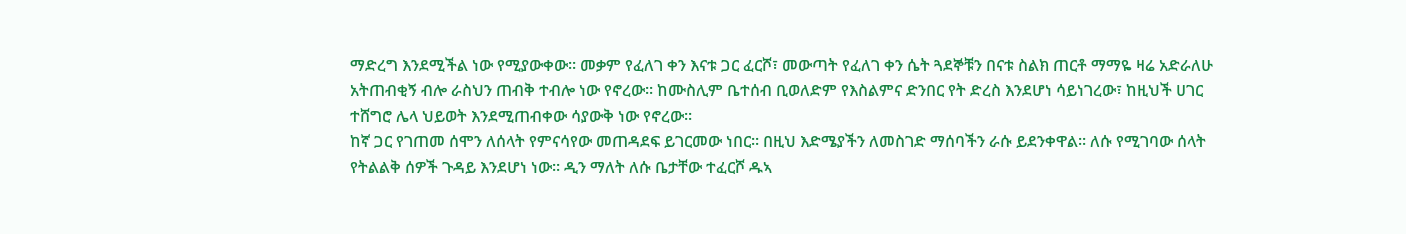ማድረግ እንደሚችል ነው የሚያውቀው፡፡ መቃም የፈለገ ቀን እናቱ ጋር ፈርሾ፣ መውጣት የፈለገ ቀን ሴት ጓደኞቹን በናቱ ስልክ ጠርቶ ማማዬ ዛሬ አድራለሁ አትጠብቂኝ ብሎ ራስህን ጠብቅ ተብሎ ነው የኖረው፡፡ ከሙስሊም ቤተሰብ ቢወለድም የእስልምና ድንበር የት ድረስ እንደሆነ ሳይነገረው፣ ከዚህች ሀገር ተሸግሮ ሌላ ህይወት እንደሚጠብቀው ሳያውቅ ነው የኖረው፡፡
ከኛ ጋር የገጠመ ሰሞን ለሰላት የምናሳየው መጠዳደፍ ይገርመው ነበር፡፡ በዚህ እድሜያችን ለመስገድ ማሰባችን ራሱ ይደንቀዋል፡፡ ለሱ የሚገባው ሰላት የትልልቅ ሰዎች ጉዳይ እንደሆነ ነው፡፡ ዲን ማለት ለሱ ቤታቸው ተፈርሾ ዱኣ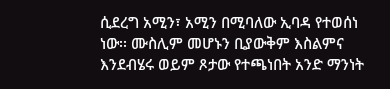ሲደረግ አሚን፣ አሚን በሚባለው ኢባዳ የተወሰነ ነው፡፡ ሙስሊም መሆኑን ቢያውቅም እስልምና እንደብሄሩ ወይም ጾታው የተጫነበት አንድ ማንነት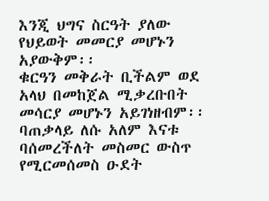እንጂ ህግና ስርዓት ያለው የህይወት መመርያ መሆኑን አያውቅም፡፡
ቁርዓን መቅራት ቢችልም ወደ አላህ በመከጀል ሚቃረቡበት መሳርያ መሆኑን አይገነዘብም፡፡ ባጠቃላይ ለሱ አለም እናቱ ባሰመረችለት መስመር ውስጥ የሚርመሰመስ ዑደት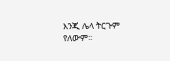እንጂ ሌላ ትርጉም የለውም፡፡